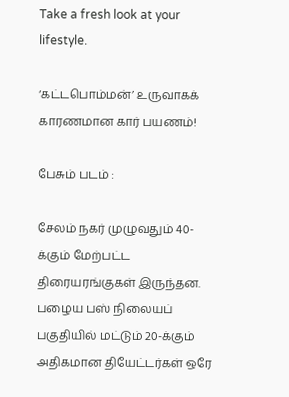Take a fresh look at your lifestyle.

‘கட்டபொம்மன்’ உருவாகக் காரணமான கார் பயணம்!

பேசும் படம் :

சேலம் நகர் முழுவதும் 40-க்கும் மேற்பட்ட திரையரங்குகள் இருந்தன. பழைய பஸ் நிலையப் பகுதியில் மட்டும் 20-க்கும் அதிகமான தியேட்டர்கள் ஒரே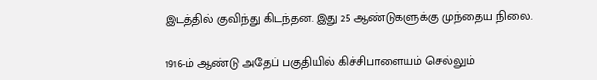இடத்தில் குவிந்து கிடந்தன. இது 25 ஆண்டுகளுக்கு முந்தைய நிலை.

1916-ம் ஆண்டு அதேப் பகுதியில் கிச்சிபாளையம் செல்லும்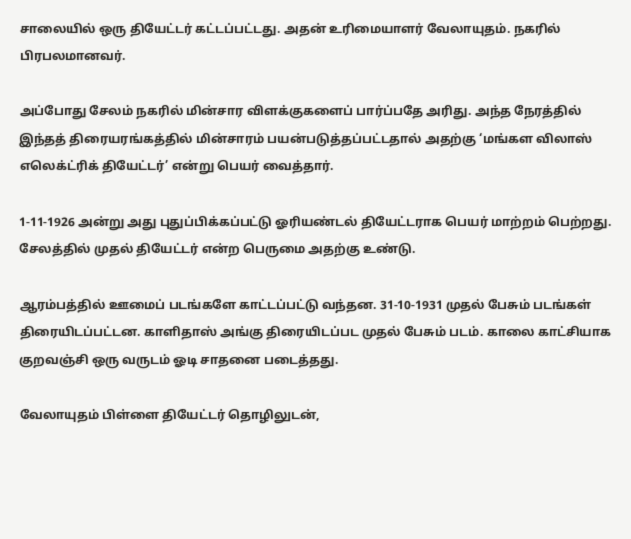சாலையில் ஒரு தியேட்டர் கட்டப்பட்டது. அதன் உரிமையாளர் வேலாயுதம். நகரில் பிரபலமானவர்.

அப்போது சேலம் நகரில் மின்சார விளக்குகளைப் பார்ப்பதே அரிது. அந்த நேரத்தில் இந்தத் திரையரங்கத்தில் மின்சாரம் பயன்படுத்தப்பட்டதால் அதற்கு ‘மங்கள விலாஸ் எலெக்ட்ரிக் தியேட்டர்’ என்று பெயர் வைத்தார்.

1-11-1926 அன்று அது புதுப்பிக்கப்பட்டு ஓரியண்டல் தியேட்டராக பெயர் மாற்றம் பெற்றது. சேலத்தில் முதல் தியேட்டர் என்ற பெருமை அதற்கு உண்டு.

ஆரம்பத்தில் ஊமைப் படங்களே காட்டப்பட்டு வந்தன. 31-10-1931 முதல் பேசும் படங்கள் திரையிடப்பட்டன. காளிதாஸ் அங்கு திரையிடப்பட முதல் பேசும் படம். காலை காட்சியாக குறவஞ்சி ஒரு வருடம் ஓடி சாதனை படைத்தது.

வேலாயுதம் பிள்ளை தியேட்டர் தொழிலுடன்,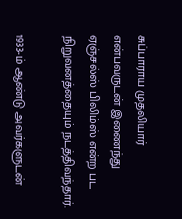சுப்பாராய முதலியார் என்பவருடன் இணைந்து ஏஞ்சல்ஸ் பிலிம்ஸ் என்ற பட நிறுவனத்தையும் நடத்திவந்தார்.

1933-ம் ஆண்டு அவர்களுடன்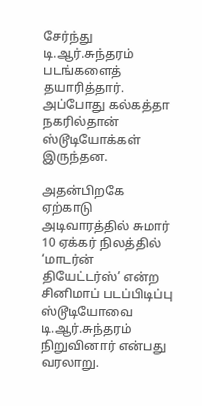சேர்ந்து டி.ஆர்.சுந்தரம் படங்களைத் தயாரித்தார். அப்போது கல்கத்தா நகரில்தான் ஸ்டூடியோக்கள் இருந்தன.

அதன்பிறகே ஏற்காடு அடிவாரத்தில் சுமார் 10 ஏக்கர் நிலத்தில் ‘மாடர்ன் தியேட்டர்ஸ்’ என்ற சினிமாப் படப்பிடிப்பு ஸ்டூடியோவை டி.ஆர்.சுந்தரம் நிறுவினார் என்பது வரலாறு.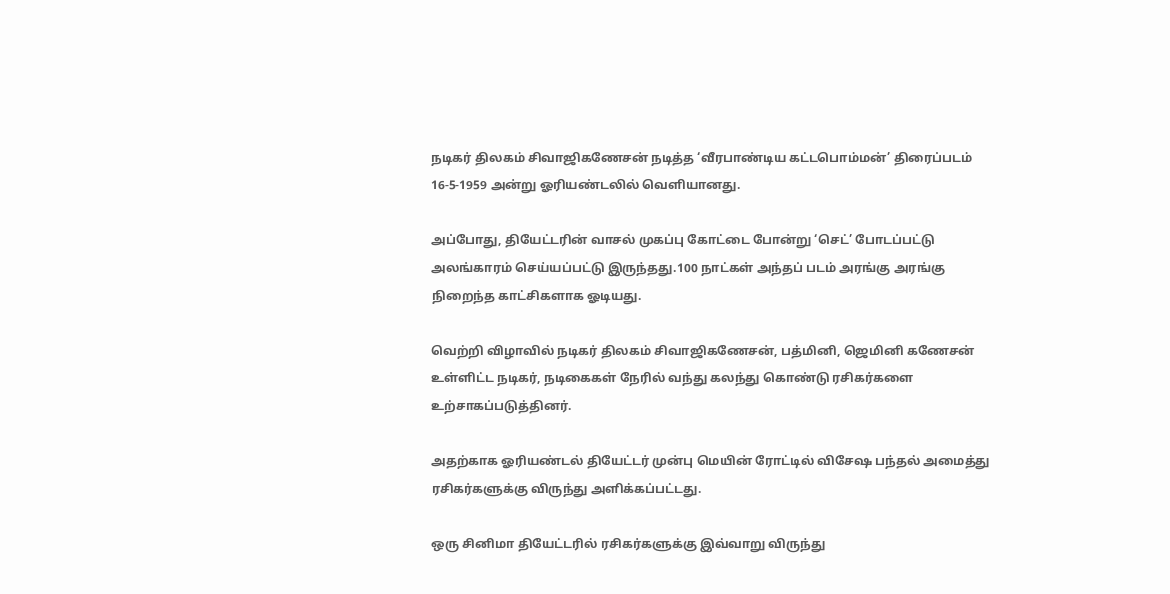நடிகர் திலகம் சிவாஜிகணேசன் நடித்த ‘வீரபாண்டிய கட்டபொம்மன்’ திரைப்படம் 16-5-1959 அன்று ஓரியண்டலில் வெளியானது.

அப்போது, தியேட்டரின் வாசல் முகப்பு கோட்டை போன்று ‘செட்’ போடப்பட்டு அலங்காரம் செய்யப்பட்டு இருந்தது.100 நாட்கள் அந்தப் படம் அரங்கு அரங்கு நிறைந்த காட்சிகளாக ஓடியது.

வெற்றி விழாவில் நடிகர் திலகம் சிவாஜிகணேசன், பத்மினி, ஜெமினி கணேசன் உள்ளிட்ட நடிகர், நடிகைகள் நேரில் வந்து கலந்து கொண்டு ரசிகர்களை உற்சாகப்படுத்தினர்.

அதற்காக ஓரியண்டல் தியேட்டர் முன்பு மெயின் ரோட்டில் விசேஷ பந்தல் அமைத்து ரசிகர்களுக்கு விருந்து அளிக்கப்பட்டது.

ஒரு சினிமா தியேட்டரில் ரசிகர்களுக்கு இவ்வாறு விருந்து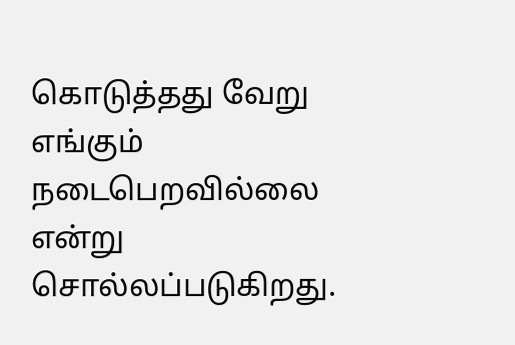கொடுத்தது வேறு எங்கும் நடைபெறவில்லை என்று சொல்லப்படுகிறது.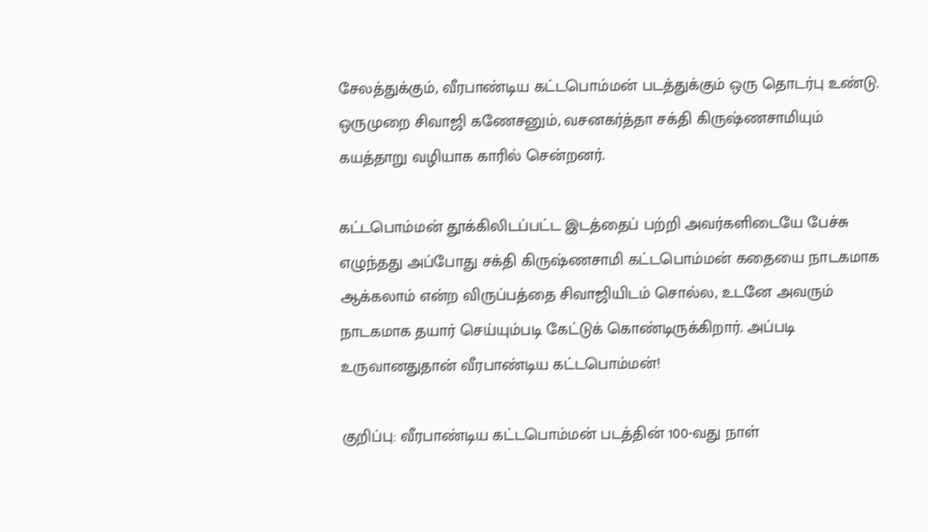சேலத்துக்கும், வீரபாண்டிய கட்டபொம்மன் படத்துக்கும் ஒரு தொடர்பு உண்டு. ஒருமுறை சிவாஜி கணேசனும், வசனகர்த்தா சக்தி கிருஷ்ணசாமியும் கயத்தாறு வழியாக காரில் சென்றனர்.

கட்டபொம்மன் தூக்கிலிடப்பட்ட இடத்தைப் பற்றி அவர்களிடையே பேச்சு எழுந்தது அப்போது சக்தி கிருஷ்ணசாமி கட்டபொம்மன் கதையை நாடகமாக ஆக்கலாம் என்ற விருப்பத்தை சிவாஜியிடம் சொல்ல, உடனே அவரும் நாடகமாக தயார் செய்யும்படி கேட்டுக் கொண்டிருக்கிறார். அப்படி உருவானதுதான் வீரபாண்டிய கட்டபொம்மன்!

குறிப்பு: வீரபாண்டிய கட்டபொம்மன் படத்தின் 100-வது நாள்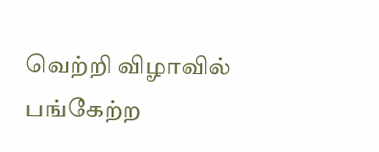வெற்றி விழாவில் பங்கேற்ற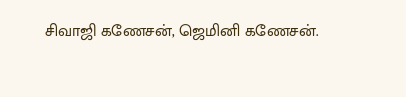சிவாஜி கணேசன், ஜெமினி கணேசன்.